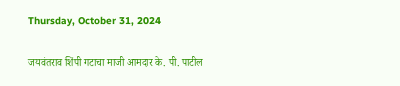Thursday, October 31, 2024

जयवंतराव शिंपी गटाचा माजी आमदार के. पी. पाटील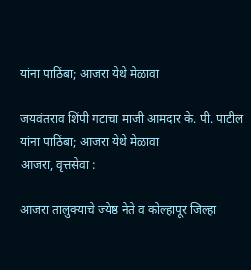यांना पाठिंबा; आजरा येथे मेळावा

जयवंतराव शिंपी गटाचा माजी आमदार के. पी. पाटील यांना पाठिंबा; आजरा येथे मेळावा
आजरा, वृत्तसेवा :

आजरा तालुक्याचे ज्येष्ठ नेते व कोल्हापूर जिल्हा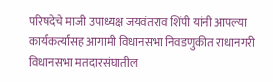परिषदेचे माजी उपाध्यक्ष जयवंतराव शिंपी यांनी आपल्या कार्यकर्त्यांसह आगामी विधानसभा निवडणुकीत राधानगरी विधानसभा मतदारसंघातील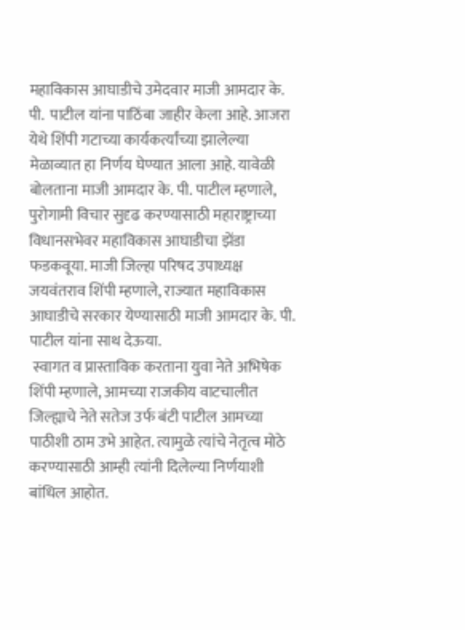महाविकास आघाडीचे उमेदवार माजी आमदार के. पी.  पाटील यांना पाठिंबा जाहीर केला आहे. आजरा येथे शिंपी गटाच्या कार्यकर्त्यांच्या झालेल्या मेळाव्यात हा निर्णय घेण्यात आला आहे. यावेळी बोलताना माजी आमदार के. पी. पाटील म्हणाले, पुरोगामी विचार सुदृढ करण्यासाठी महाराष्ट्राच्या विधानसभेवर महाविकास आघाडीचा झेंडा फडकवूया. माजी जिल्हा परिषद उपाध्यक्ष जयवंतराव शिंपी म्हणाले, राज्यात महाविकास आघाडीचे सरकार येण्यासाठी माजी आमदार के. पी. पाटील यांना साथ देऊया.
 स्वागत व प्रास्ताविक करताना युवा नेते अभिषेक शिंपी म्हणाले, आमच्या राजकीय वाटचालीत जिल्ह्याचे नेते सतेज उर्फ बंटी पाटील आमच्या पाठीशी ठाम उभे आहेत. त्यामुळे त्यांचे नेतृत्व मोठे करण्यासाठी आम्ही त्यांनी दिलेल्या निर्णयाशी बांधिल आहोत.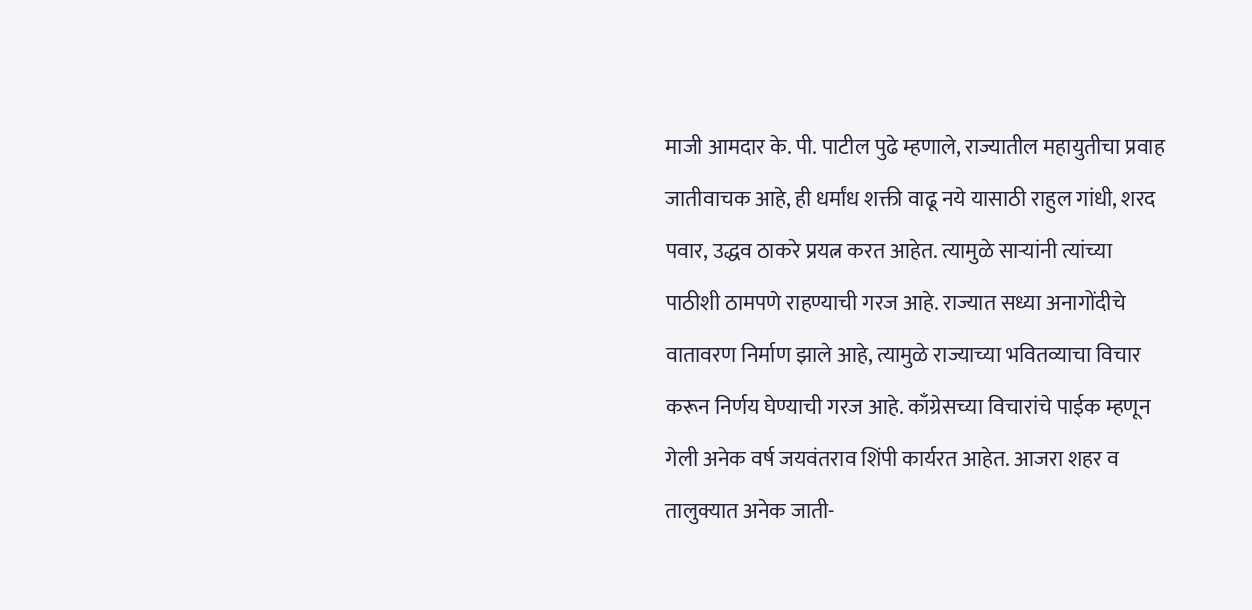माजी आमदार के. पी. पाटील पुढे म्हणाले, राज्यातील महायुतीचा प्रवाह जातीवाचक आहे, ही धर्मांध शक्ती वाढू नये यासाठी राहुल गांधी, शरद पवार, उद्धव ठाकरे प्रयत्न करत आहेत. त्यामुळे साऱ्यांनी त्यांच्या पाठीशी ठामपणे राहण्याची गरज आहे. राज्यात सध्या अनागोंदीचे वातावरण निर्माण झाले आहे, त्यामुळे राज्याच्या भवितव्याचा विचार करून निर्णय घेण्याची गरज आहे. काँग्रेसच्या विचारांचे पाईक म्हणून गेली अनेक वर्ष जयवंतराव शिंपी कार्यरत आहेत. आजरा शहर व तालुक्यात अनेक जाती-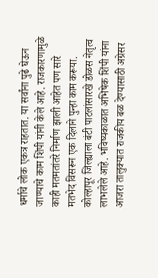धर्माचे लोक एकत्र राहतात. या सर्वांना पुढे घेऊन जाण्याचे काम शिंपी यांनी केले आहे. राजकारणामुळे काही मतमतांतरे निर्माण झाली आहेत पण सारे मतभेद विसरून एक दिलाने पुन्हा काम करूया. कोल्हापूर जिल्ह्याला बंटी पाटलांसारखे डोळस नेतृत्व लाभलेले आहे. भविष्यकाळात अभिषेक शिंपी यांना आजरा तालुक्यात राजकीय बळ देण्यासाठी अग्रेसर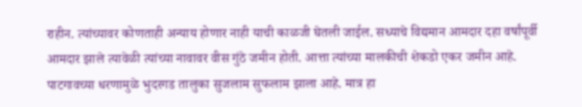राहीन. त्यांच्यावर कोणताही अन्याय होणार नाही याची काळजी घेतली जाईल. सध्याचे विद्यमान आमदार दहा वर्षांपूर्वी आमदार झाले त्यावेळी त्यांच्या नावावर वीस गुंठे जमीन होती. आत्ता त्यांच्या मालकीची शेकडो एकर जमीन आहे. पाटगावच्या धरणामुळे भुदरगड तालुका सुजलाम सुफलाम झाला आहे. मात्र हा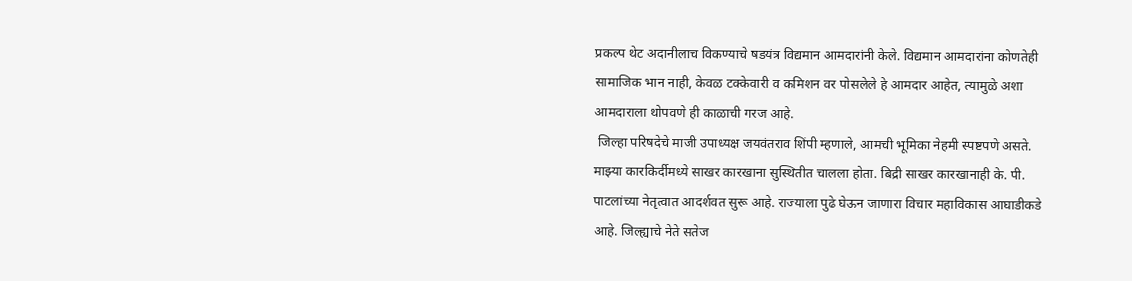प्रकल्प थेट अदानीलाच विकण्याचे षडयंत्र विद्यमान आमदारांनी केले. विद्यमान आमदारांना कोणतेही सामाजिक भान नाही, केवळ टक्केवारी व कमिशन वर पोसलेले हे आमदार आहेत, त्यामुळे अशा आमदाराला थोपवणे ही काळाची गरज आहे.
 जिल्हा परिषदेचे माजी उपाध्यक्ष जयवंतराव शिंपी म्हणाले, आमची भूमिका नेहमी स्पष्टपणे असते. माझ्या कारकिर्दीमध्ये साखर कारखाना सुस्थितीत चालला होता. बिद्री साखर कारखानाही के. पी. पाटलांच्या नेतृत्वात आदर्शवत सुरू आहे. राज्याला पुढे घेऊन जाणारा विचार महाविकास आघाडीकडे आहे. जिल्ह्याचे नेते सतेज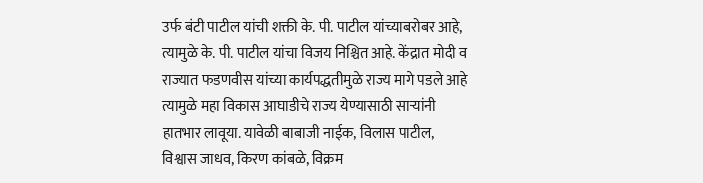उर्फ बंटी पाटील यांची शक्ती के. पी. पाटील यांच्याबरोबर आहे, त्यामुळे के. पी. पाटील यांचा विजय निश्चित आहे. केंद्रात मोदी व राज्यात फडणवीस यांच्या कार्यपद्धतीमुळे राज्य मागे पडले आहे त्यामुळे महा विकास आघाडीचे राज्य येण्यासाठी साऱ्यांनी हातभार लावूया. यावेळी बाबाजी नाईक, विलास पाटील, विश्वास जाधव, किरण कांबळे, विक्रम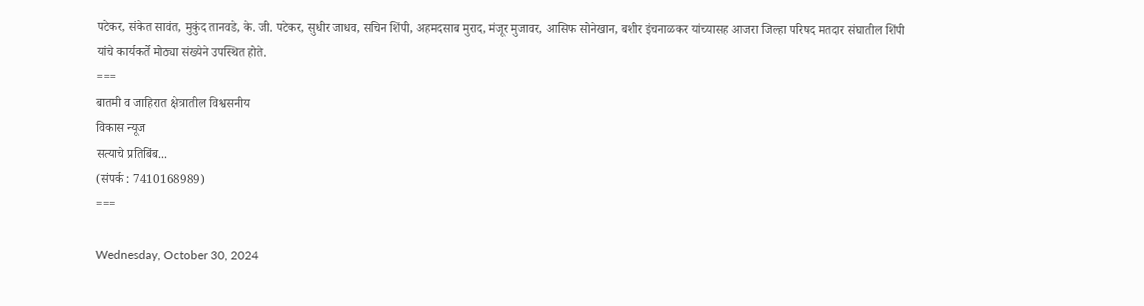पटेकर, संकेत सावंत, मुकुंद तानवडे, के. जी. पटेकर, सुधीर जाधव, सचिन शिंपी, अहमदसाब मुराद, मंजूर मुजावर, आसिफ सोनेखान, बशीर इंचनाळकर यांच्यासह आजरा जिल्हा परिषद मतदार संघातील शिंपी यांचे कार्यकर्ते मोठ्या संख्येने उपस्थित होते.
===
बातमी व जाहिरात क्षेत्रातील विश्वसनीय
विकास न्यूज
सत्याचे प्रतिबिंब...
(संपर्क : 7410168989)
===

Wednesday, October 30, 2024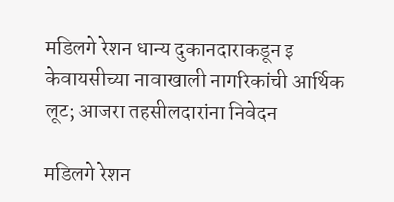मडिलगे रेशन धान्य दुकानदाराकडून इ केवायसीच्या नावाखाली नागरिकांची आर्थिक लूट; आजरा तहसीलदारांना निवेदन

मडिलगे रेशन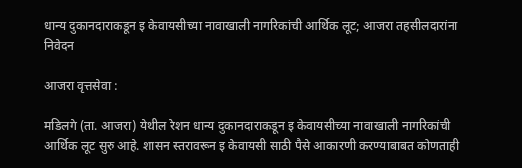धान्य दुकानदाराकडून इ केवायसीच्या नावाखाली नागरिकांची आर्थिक लूट; आजरा तहसीलदारांना निवेदन

आजरा वृत्तसेवा :

मडिलगे (ता. आजरा) येथील रेशन धान्य दुकानदाराकडून इ केवायसीच्या नावाखाली नागरिकांची आर्थिक लूट सुरु आहे. शासन स्तरावरून इ केवायसी साठी पैसे आकारणी करण्याबाबत कोणताही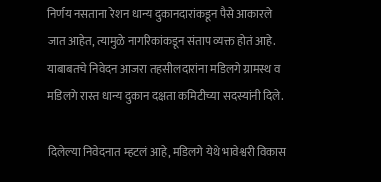निर्णय नसताना रेशन धान्य दुकानदारांकडून पैसे आकारले जात आहेत, त्यामुळे नागरिकांकडून संताप व्यक्त होतं आहे. याबाबतचे निवेदन आजरा तहसीलदारांना मडिलगे ग्रामस्थ व मडिलगे रास्त धान्य दुकान दक्षता कमिटीच्या सदस्यांनी दिले.

दिलेल्या निवेदनात म्हटलं आहे, मडिलगे येथे भावेश्वरी विकास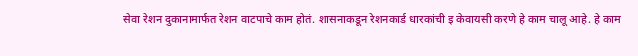सेवा रेशन दुकानामार्फत रेशन वाटपाचे काम होतं. शासनाकडून रेशनकार्ड धारकांची इ केवायसी करणे हे काम चालू आहे. हे काम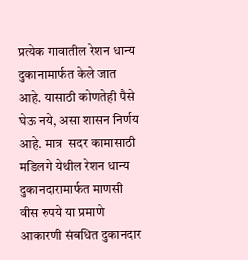प्रत्येक गावातील रेशन धान्य दुकानामार्फत केले जात आहे. यासाठी कोणतेही पैसे घेऊ नये, असा शासन निर्णय आहे. मात्र  सदर कामासाठी मडिलगे येथील रेशन धान्य दुकानदारामार्फत माणसी वीस रुपये या प्रमाणे आकारणी संबधित दुकानदार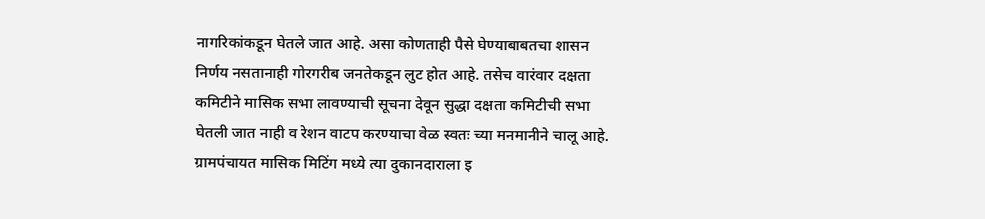नागरिकांकडून घेतले जात आहे. असा कोणताही पैसे घेण्याबाबतचा शासन निर्णय नसतानाही गोरगरीब जनतेकडून लुट होत आहे. तसेच वारंवार दक्षता कमिटीने मासिक सभा लावण्याची सूचना देवून सुद्धा दक्षता कमिटीची सभा घेतली जात नाही व रेशन वाटप करण्याचा वेळ स्वतः च्या मनमानीने चालू आहे. ग्रामपंचायत मासिक मिटिंग मध्ये त्या दुकानदाराला इ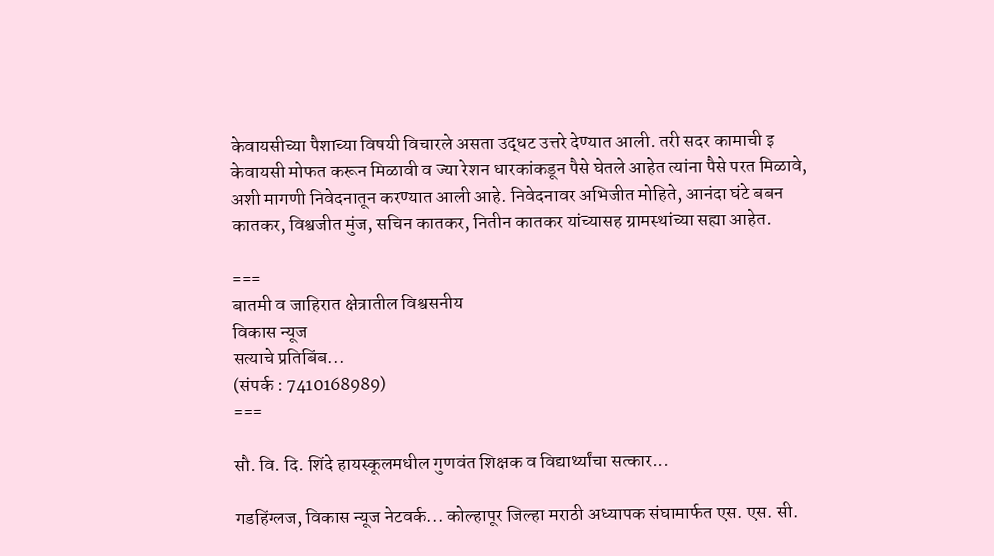केवायसीच्या पैशाच्या विषयी विचारले असता उद्धट उत्तरे देण्यात आली. तरी सदर कामाची इ केवायसी मोफत करून मिळावी व ज्या रेशन धारकांकडून पैसे घेतले आहेत त्यांना पैसे परत मिळावे, अशी मागणी निवेदनातून करण्यात आली आहे. निवेदनावर अभिजीत मोहिते, आनंदा घंटे बबन कातकर, विश्वजीत मुंज, सचिन कातकर, नितीन कातकर यांच्यासह ग्रामस्थांच्या सह्या आहेत.

===
बातमी व जाहिरात क्षेत्रातील विश्वसनीय
विकास न्यूज
सत्याचे प्रतिबिंब...
(संपर्क : 7410168989)
===

सौ. वि. दि. शिंदे हायस्कूलमधील गुणवंत शिक्षक व विद्यार्थ्यांचा सत्कार...

गडहिंग्लज, विकास न्यूज नेटवर्क... कोल्हापूर जिल्हा मराठी अध्यापक संघामार्फत एस. एस. सी.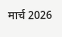मार्च 2026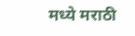मध्ये मराठी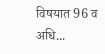विषयात 96 व अधि...